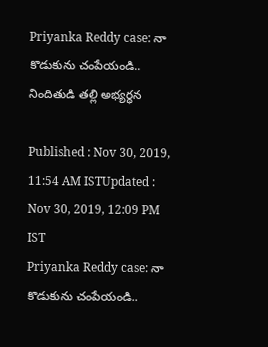Priyanka Reddy case: నా కొడుకును చంపేయండి.. నిందితుడి తల్లి అభ్యర్ధన

Published : Nov 30, 2019, 11:54 AM ISTUpdated : Nov 30, 2019, 12:09 PM IST
Priyanka Reddy case: నా కొడుకును చంపేయండి..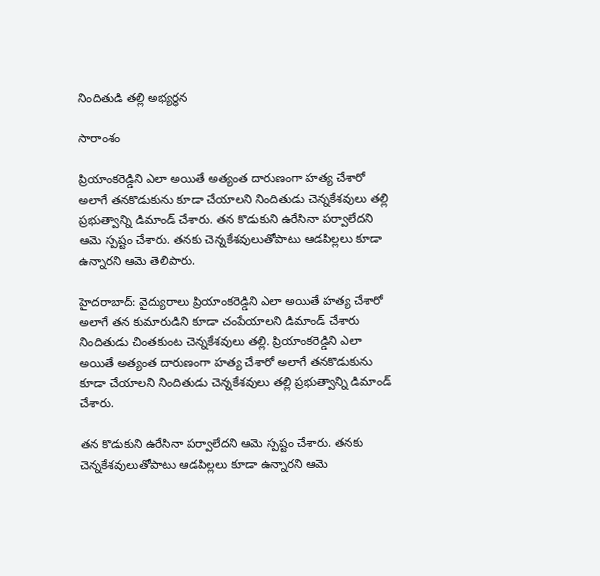నిందితుడి తల్లి అభ్యర్ధన

సారాంశం

ప్రియాంకరెడ్డిని ఎలా అయితే అత్యంత దారుణంగా హత్య చేశారో అలాగే తనకొడుకును కూడా చేయాలని నిందితుడు చెన్నకేశవులు తల్లి ప్రభుత్వాన్ని డిమాండ్ చేశారు. తన కొడుకుని ఉరేసినా పర్వాలేదని ఆమె స్పష్టం చేశారు. తనకు చెన్నకేశవులుతోపాటు ఆడపిల్లలు కూడా ఉన్నారని ఆమె తెలిపారు.

హైదరాబాద్: వైద్యురాలు ప్రియాంకరెడ్డిని ఎలా అయితే హత్య చేశారో అలాగే తన కుమారుడిని కూడా చంపేయాలని డిమాండ్ చేశారు నిందితుడు చింతకుంట చెన్నకేశవులు తల్లి. ప్రియాంకరెడ్డిని ఎలా అయితే అత్యంత దారుణంగా హత్య చేశారో అలాగే తనకొడుకును కూడా చేయాలని నిందితుడు చెన్నకేశవులు తల్లి ప్రభుత్వాన్ని డిమాండ్ చేశారు.

తన కొడుకుని ఉరేసినా పర్వాలేదని ఆమె స్పష్టం చేశారు. తనకు చెన్నకేశవులుతోపాటు ఆడపిల్లలు కూడా ఉన్నారని ఆమె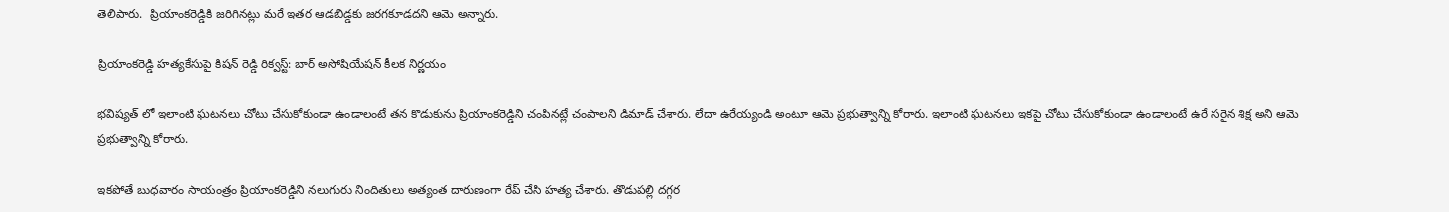తెలిపారు.  ప్రియాంకరెడ్డికి జరిగినట్లు మరే ఇతర ఆడబిడ్డకు జరగకూడదని ఆమె అన్నారు.

ప్రియాంకరెడ్డి హత్యకేసుపై కిషన్ రెడ్డి రిక్వస్ట్: బార్ అసోషియేషన్ కీలక నిర్ణయం

భవిష్యత్ లో ఇలాంటి ఘటనలు చోటు చేసుకోకుండా ఉండాలంటే తన కొడుకును ప్రియాంకరెడ్డిని చంపినట్లే చంపాలని డిమాడ్ చేశారు. లేదా ఉరేయ్యండి అంటూ ఆమె ప్రభుత్వాన్ని కోరారు. ఇలాంటి ఘటనలు ఇకపై చోటు చేసుకోకుండా ఉండాలంటే ఉరే సరైన శిక్ష అని ఆమె ప్రభుత్వాన్ని కోరారు.

ఇకపోతే బుధవారం సాయంత్రం ప్రియాంకరెడ్డిని నలుగురు నిందితులు అత్యంత దారుణంగా రేప్ చేసి హత్య చేశారు. తొడుపల్లి దగ్గర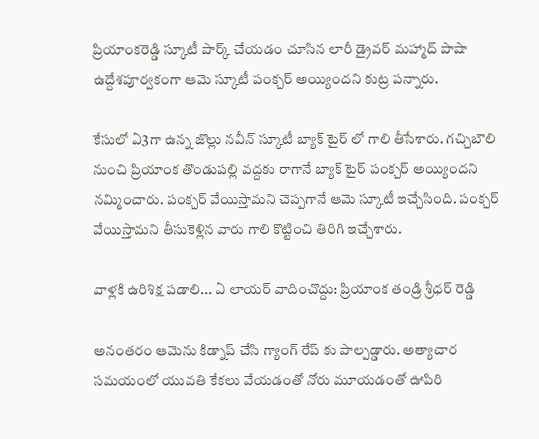ప్రియాంకరెడ్డి స్కూటీ పార్క్ చేయడం చూసిన లారీ డ్రైవర్ మహ్మాద్ పాషా ఉద్దేశపూర్వకంగా ఆమె స్కూటీ పంక్చర్ అయ్యిందని కుట్ర పన్నారు.

కేసులో ఏ3గా ఉన్న జొల్లు నవీన్ స్కూటీ బ్యాక్ టైర్ లో గాలి తీసేశారు. గచ్చిబౌలి నుంచి ప్రియాంక తొండుపల్లి వద్దకు రాగానే బ్యాక్ టైర్ పంక్చర్ అయ్యిందని నమ్మించారు. పంక్చర్ వేయిస్తామని చెప్పగానే ఆమె స్కూటీ ఇచ్చేసింది. పంక్చర్ వేయిస్తామని తీసుకెళ్లిన వారు గాలి కొట్టించి తిరిగి ఇచ్చేశారు.

వాళ్లకి ఉరిశిక్ష పడాలి... ఏ లాయర్ వాదించొద్దు: ప్రియాంక తండ్రి శ్రీధర్ రెడ్డి

అనంతరం ఆమెను కిడ్నాప్ చేసి గ్యాంగ్ రేప్ కు పాల్పడ్డారు. అత్యాచార సమయంలో యువతి కేకలు వేయడంతో నోరు మూయడంతో ఊపిరి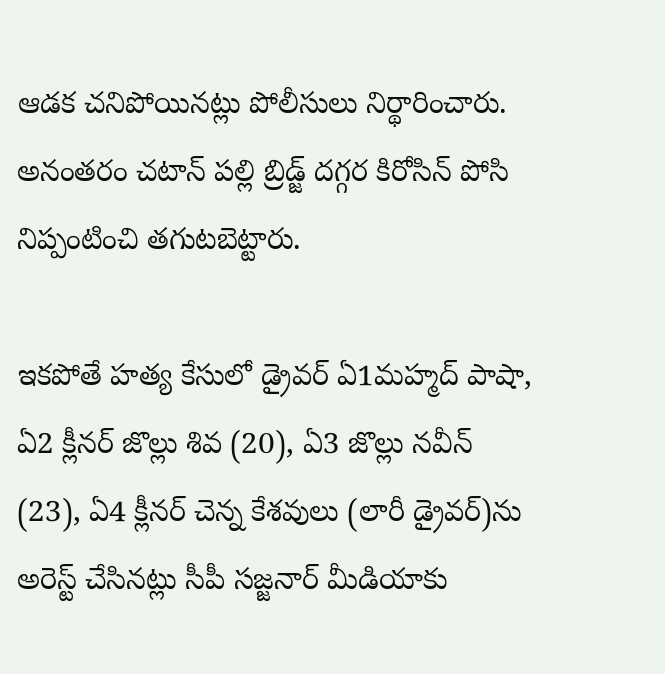ఆడక చనిపోయినట్లు పోలీసులు నిర్థారించారు. అనంతరం చటాన్ పల్లి బ్రిడ్జ్ దగ్గర కిరోసిన్ పోసి నిప్పంటించి తగుటబెట్టారు.

ఇకపోతే హత్య కేసులో డ్రైవర్‌ ఏ1మహ్మద్ పాషా, ఏ2 క్లీనర్‌ జొల్లు శివ (20), ఏ3 జొల్లు నవీన్‌ (23), ఏ4 క్లీనర్‌ చెన్న కేశవులు (లారీ డ్రైవర్‌)ను అరెస్ట్ చేసినట్లు సీపీ సజ్జనార్ మీడియాకు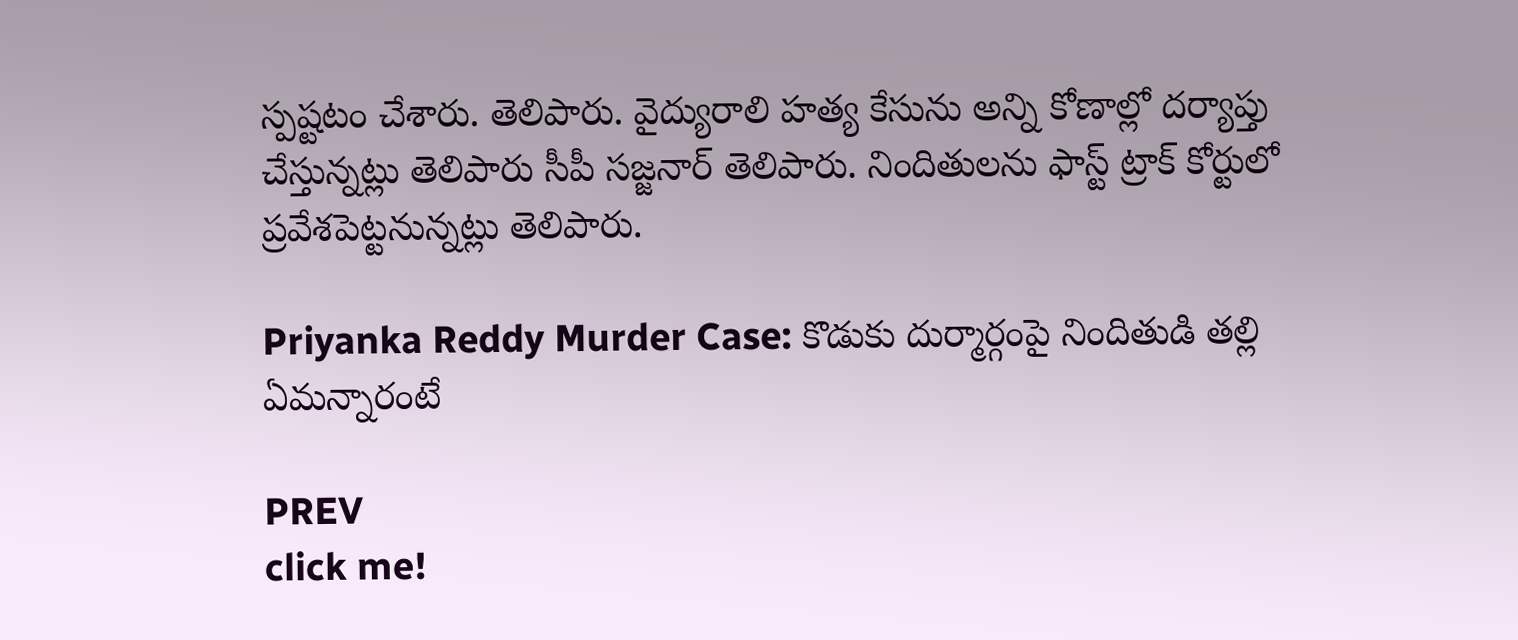స్పష్టటం చేశారు. తెలిపారు. వైద్యురాలి హత్య కేసును అన్ని కోణాల్లో దర్యాప్తు చేస్తున్నట్లు తెలిపారు సీపీ సజ్జనార్‌ తెలిపారు. నిందితులను ఫాస్ట్‌ ట్రాక్‌ కోర్టులో ప్రవేశపెట్టనున్నట్లు తెలిపారు.

Priyanka Reddy Murder Case: కొడుకు దుర్మార్గంపై నిందితుడి తల్లి ఏమన్నారంటే

PREV
click me!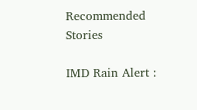Recommended Stories

IMD Rain Alert :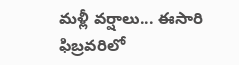మళ్లీ వర్షాలు... ఈసారి ఫిబ్రవరిలో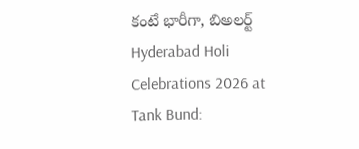కంటే భారీగా, బిఅలర్ట్
Hyderabad Holi Celebrations 2026 at Tank Bund: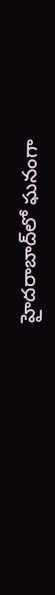హైదరాబాద్‌లో ఘనంగా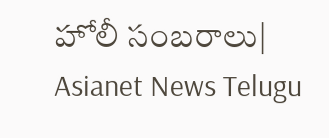హోలీ సంబరాలు| Asianet News Telugu